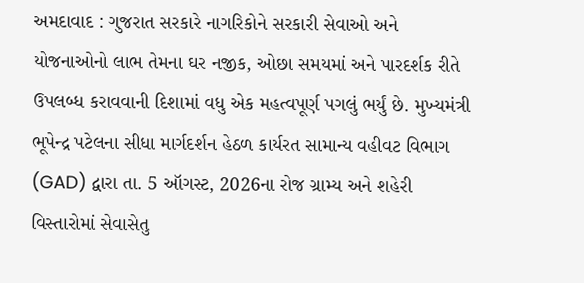અમદાવાદ : ગુજરાત સરકારે નાગરિકોને સરકારી સેવાઓ અને યોજનાઓનો લાભ તેમના ઘર નજીક, ઓછા સમયમાં અને પારદર્શક રીતે ઉપલબ્ધ કરાવવાની દિશામાં વધુ એક મહત્વપૂર્ણ પગલું ભર્યું છે. મુખ્યમંત્રી ભૂપેન્દ્ર પટેલના સીધા માર્ગદર્શન હેઠળ કાર્યરત સામાન્ય વહીવટ વિભાગ (GAD) દ્વારા તા. 5 ઑગસ્ટ, 2026ના રોજ ગ્રામ્ય અને શહેરી વિસ્તારોમાં સેવાસેતુ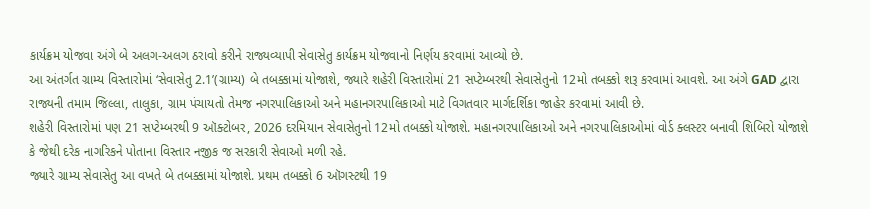કાર્યક્રમ યોજવા અંગે બે અલગ-અલગ ઠરાવો કરીને રાજ્યવ્યાપી સેવાસેતુ કાર્યક્રમ યોજવાનો નિર્ણય કરવામાં આવ્યો છે.
આ અંતર્ગત ગ્રામ્ય વિસ્તારોમાં ‘સેવાસેતુ 2.1’(ગ્રામ્ય) બે તબક્કામાં યોજાશે, જ્યારે શહેરી વિસ્તારોમાં 21 સપ્ટેમ્બરથી સેવાસેતુનો 12મો તબક્કો શરૂ કરવામાં આવશે. આ અંગે GAD દ્વારા રાજ્યની તમામ જિલ્લા, તાલુકા, ગ્રામ પંચાયતો તેમજ નગરપાલિકાઓ અને મહાનગરપાલિકાઓ માટે વિગતવાર માર્ગદર્શિકા જાહેર કરવામાં આવી છે.
શહેરી વિસ્તારોમાં પણ 21 સપ્ટેમ્બરથી 9 ઑક્ટોબર, 2026 દરમિયાન સેવાસેતુનો 12મો તબક્કો યોજાશે. મહાનગરપાલિકાઓ અને નગરપાલિકાઓમાં વોર્ડ ક્લસ્ટર બનાવી શિબિરો યોજાશે કે જેથી દરેક નાગરિકને પોતાના વિસ્તાર નજીક જ સરકારી સેવાઓ મળી રહે.
જ્યારે ગ્રામ્ય સેવાસેતુ આ વખતે બે તબક્કામાં યોજાશે. પ્રથમ તબક્કો 6 ઑગસ્ટથી 19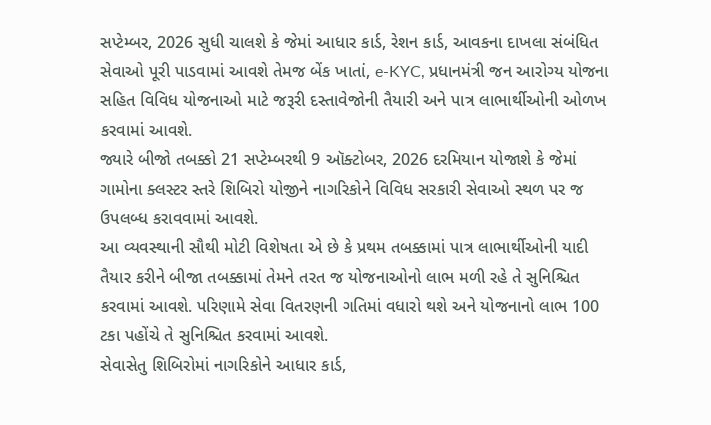સપ્ટેમ્બર, 2026 સુધી ચાલશે કે જેમાં આધાર કાર્ડ, રેશન કાર્ડ, આવકના દાખલા સંબંધિત સેવાઓ પૂરી પાડવામાં આવશે તેમજ બેંક ખાતાં, e-KYC, પ્રધાનમંત્રી જન આરોગ્ય યોજના સહિત વિવિધ યોજનાઓ માટે જરૂરી દસ્તાવેજોની તૈયારી અને પાત્ર લાભાર્થીઓની ઓળખ કરવામાં આવશે.
જ્યારે બીજો તબક્કો 21 સપ્ટેમ્બરથી 9 ઑક્ટોબર, 2026 દરમિયાન યોજાશે કે જેમાં ગામોના ક્લસ્ટર સ્તરે શિબિરો યોજીને નાગરિકોને વિવિધ સરકારી સેવાઓ સ્થળ પર જ ઉપલબ્ધ કરાવવામાં આવશે.
આ વ્યવસ્થાની સૌથી મોટી વિશેષતા એ છે કે પ્રથમ તબક્કામાં પાત્ર લાભાર્થીઓની યાદી તૈયાર કરીને બીજા તબક્કામાં તેમને તરત જ યોજનાઓનો લાભ મળી રહે તે સુનિશ્ચિત કરવામાં આવશે. પરિણામે સેવા વિતરણની ગતિમાં વધારો થશે અને યોજનાનો લાભ 100 ટકા પહોંચે તે સુનિશ્ચિત કરવામાં આવશે.
સેવાસેતુ શિબિરોમાં નાગરિકોને આધાર કાર્ડ,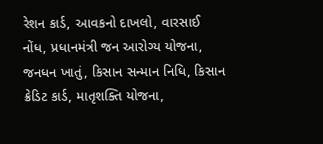રેશન કાર્ડ, આવકનો દાખલો, વારસાઈ નોંધ, પ્રધાનમંત્રી જન આરોગ્ય યોજના, જનધન ખાતું, કિસાન સન્માન નિધિ, કિસાન ક્રેડિટ કાર્ડ, માતૃશક્તિ યોજના,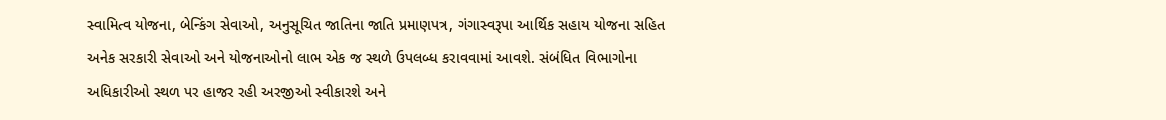સ્વામિત્વ યોજના, બેન્કિંગ સેવાઓ, અનુસૂચિત જાતિના જાતિ પ્રમાણપત્ર, ગંગાસ્વરૂપા આર્થિક સહાય યોજના સહિત અનેક સરકારી સેવાઓ અને યોજનાઓનો લાભ એક જ સ્થળે ઉપલબ્ધ કરાવવામાં આવશે. સંબંધિત વિભાગોના અધિકારીઓ સ્થળ પર હાજર રહી અરજીઓ સ્વીકારશે અને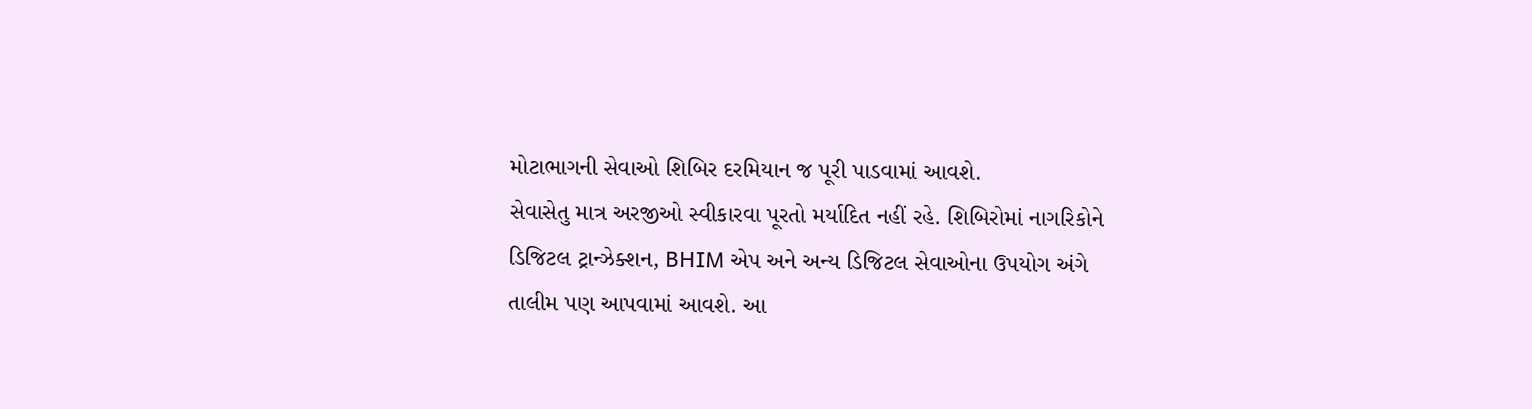મોટાભાગની સેવાઓ શિબિર દરમિયાન જ પૂરી પાડવામાં આવશે.
સેવાસેતુ માત્ર અરજીઓ સ્વીકારવા પૂરતો મર્યાદિત નહીં રહે. શિબિરોમાં નાગરિકોને ડિજિટલ ટ્રાન્ઝેક્શન, BHIM એપ અને અન્ય ડિજિટલ સેવાઓના ઉપયોગ અંગે તાલીમ પણ આપવામાં આવશે. આ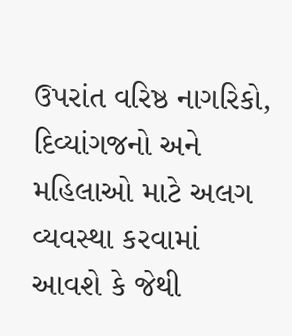ઉપરાંત વરિષ્ઠ નાગરિકો, દિવ્યાંગજનો અને મહિલાઓ માટે અલગ વ્યવસ્થા કરવામાં આવશે કે જેથી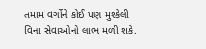તમામ વર્ગોને કોઈ પણ મુશ્કેલી વિના સેવાઓનો લાભ મળી શકે.